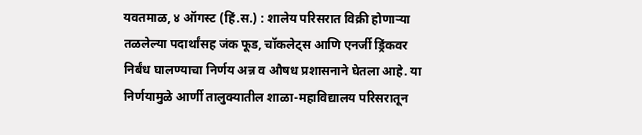यवतमाळ, ४ ऑगस्ट (हिं.स.) : शालेय परिसरात विक्री होणाऱ्या तळलेल्या पदार्थांसह जंक फूड, चॉकलेट्स आणि एनर्जी ड्रिंकवर निर्बंध घालण्याचा निर्णय अन्न व औषध प्रशासनाने घेतला आहे. या निर्णयामुळे आर्णी तालुक्यातील शाळा-महाविद्यालय परिसरातून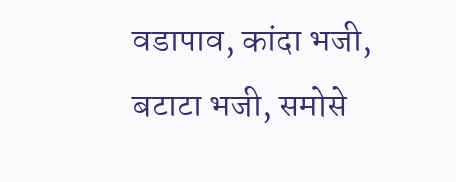वडापाव, कांदा भजी, बटाटा भजी, समोसे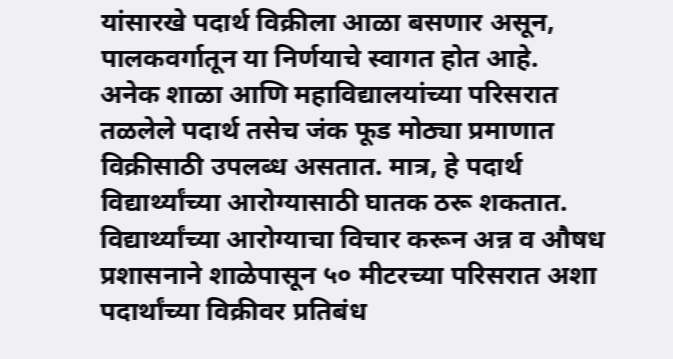यांसारखे पदार्थ विक्रीला आळा बसणार असून, पालकवर्गातून या निर्णयाचे स्वागत होत आहे.
अनेक शाळा आणि महाविद्यालयांच्या परिसरात तळलेले पदार्थ तसेच जंक फूड मोठ्या प्रमाणात विक्रीसाठी उपलब्ध असतात. मात्र, हे पदार्थ विद्यार्थ्यांच्या आरोग्यासाठी घातक ठरू शकतात. विद्यार्थ्यांच्या आरोग्याचा विचार करून अन्न व औषध प्रशासनाने शाळेपासून ५० मीटरच्या परिसरात अशा पदार्थांच्या विक्रीवर प्रतिबंध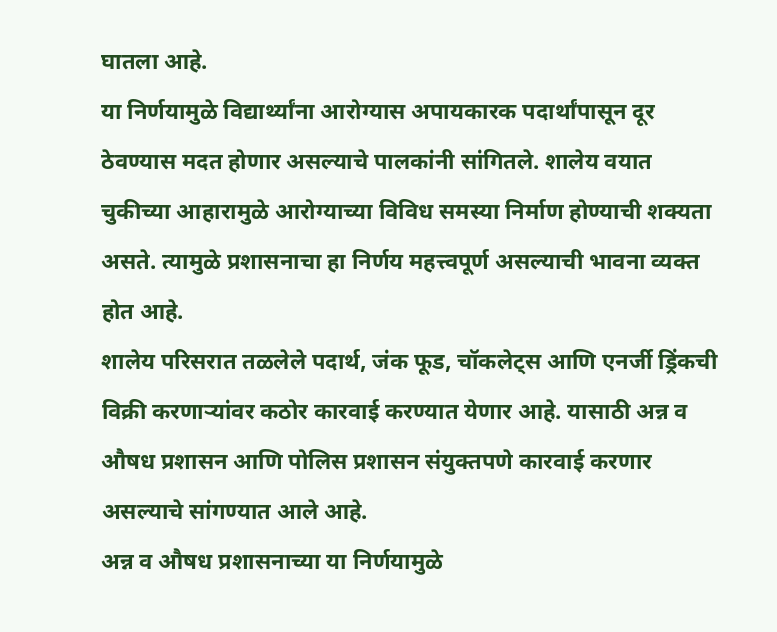घातला आहे.
या निर्णयामुळे विद्यार्थ्यांना आरोग्यास अपायकारक पदार्थांपासून दूर ठेवण्यास मदत होणार असल्याचे पालकांनी सांगितले. शालेय वयात चुकीच्या आहारामुळे आरोग्याच्या विविध समस्या निर्माण होण्याची शक्यता असते. त्यामुळे प्रशासनाचा हा निर्णय महत्त्वपूर्ण असल्याची भावना व्यक्त होत आहे.
शालेय परिसरात तळलेले पदार्थ, जंक फूड, चॉकलेट्स आणि एनर्जी ड्रिंकची विक्री करणाऱ्यांवर कठोर कारवाई करण्यात येणार आहे. यासाठी अन्न व औषध प्रशासन आणि पोलिस प्रशासन संयुक्तपणे कारवाई करणार असल्याचे सांगण्यात आले आहे.
अन्न व औषध प्रशासनाच्या या निर्णयामुळे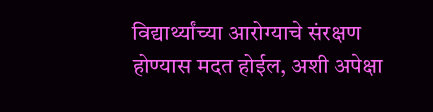विद्यार्थ्यांच्या आरोग्याचे संरक्षण होण्यास मदत होईल, अशी अपेक्षा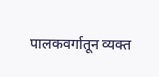पालकवर्गातून व्यक्त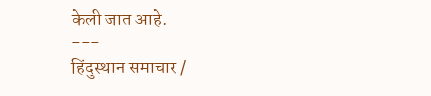केली जात आहे.
---
हिंदुस्थान समाचार /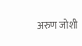अरुण जोशी